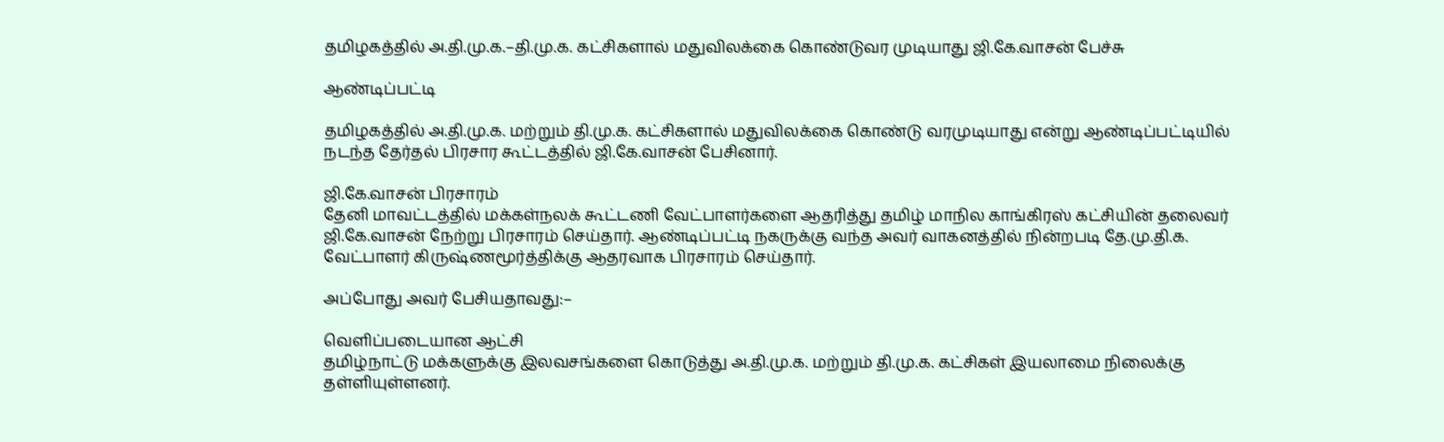தமிழகத்தில் அ.தி.மு.க.–தி.மு.க. கட்சிகளால் மதுவிலக்கை கொண்டுவர முடியாது ஜி.கே.வாசன் பேச்சு

ஆண்டிப்பட்டி

தமிழகத்தில் அ.தி.மு.க. மற்றும் தி.மு.க. கட்சிகளால் மதுவிலக்கை கொண்டு வரமுடியாது என்று ஆண்டிப்பட்டியில் நடந்த தேர்தல் பிரசார கூட்டத்தில் ஜி.கே.வாசன் பேசினார்.

ஜி.கே.வாசன் பிரசாரம்
தேனி மாவட்டத்தில் மக்கள்நலக் கூட்டணி வேட்பாளர்களை ஆதரித்து தமிழ் மாநில காங்கிரஸ் கட்சியின் தலைவர் ஜி.கே.வாசன் நேற்று பிரசாரம் செய்தார். ஆண்டிப்பட்டி நகருக்கு வந்த அவர் வாகனத்தில் நின்றபடி தே.மு.தி.க. வேட்பாளர் கிருஷ்ணமூர்த்திக்கு ஆதரவாக பிரசாரம் செய்தார்.

அப்போது அவர் பேசியதாவது:–

வெளிப்படையான ஆட்சி
தமிழ்நாட்டு மக்களுக்கு இலவசங்களை கொடுத்து அ.தி.மு.க. மற்றும் தி.மு.க. கட்சிகள் இயலாமை நிலைக்கு தள்ளியுள்ளனர்.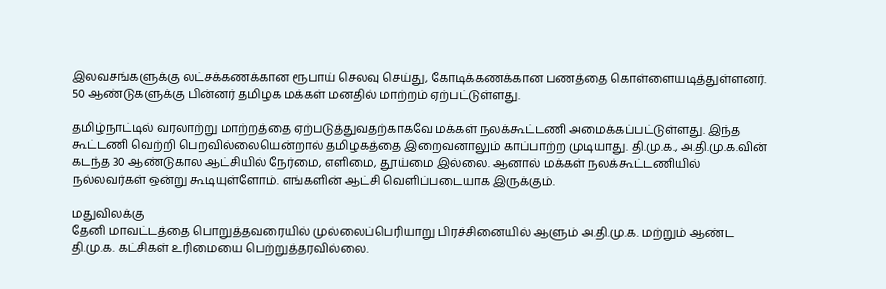இலவசங்களுக்கு லட்சக்கணக்கான ரூபாய் செலவு செய்து, கோடிக்கணக்கான பணத்தை கொள்ளையடித்துள்ளனர். 50 ஆண்டுகளுக்கு பின்னர் தமிழக மக்கள் மனதில் மாற்றம் ஏற்பட்டுள்ளது.

தமிழ்நாட்டில் வரலாற்று மாற்றத்தை ஏற்படுத்துவதற்காகவே மக்கள் நலக்கூட்டணி அமைக்கப்பட்டுள்ளது. இந்த கூட்டணி வெற்றி பெறவில்லையென்றால் தமிழகத்தை இறைவனாலும் காப்பாற்ற முடியாது. தி.மு.க., அ.தி.மு.க.வின் கடந்த 30 ஆண்டுகால ஆட்சியில் நேர்மை, எளிமை, தூய்மை இல்லை. ஆனால் மக்கள் நலக்கூட்டணியில் நல்லவர்கள் ஒன்று கூடியுள்ளோம். எங்களின் ஆட்சி வெளிப்படையாக இருக்கும்.

மதுவிலக்கு
தேனி மாவட்டத்தை பொறுத்தவரையில் முல்லைப்பெரியாறு பிரச்சினையில் ஆளும் அ.தி.மு.க. மற்றும் ஆண்ட தி.மு.க. கட்சிகள் உரிமையை பெற்றுத்தரவில்லை.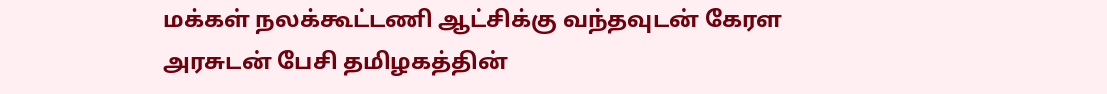மக்கள் நலக்கூட்டணி ஆட்சிக்கு வந்தவுடன் கேரள அரசுடன் பேசி தமிழகத்தின்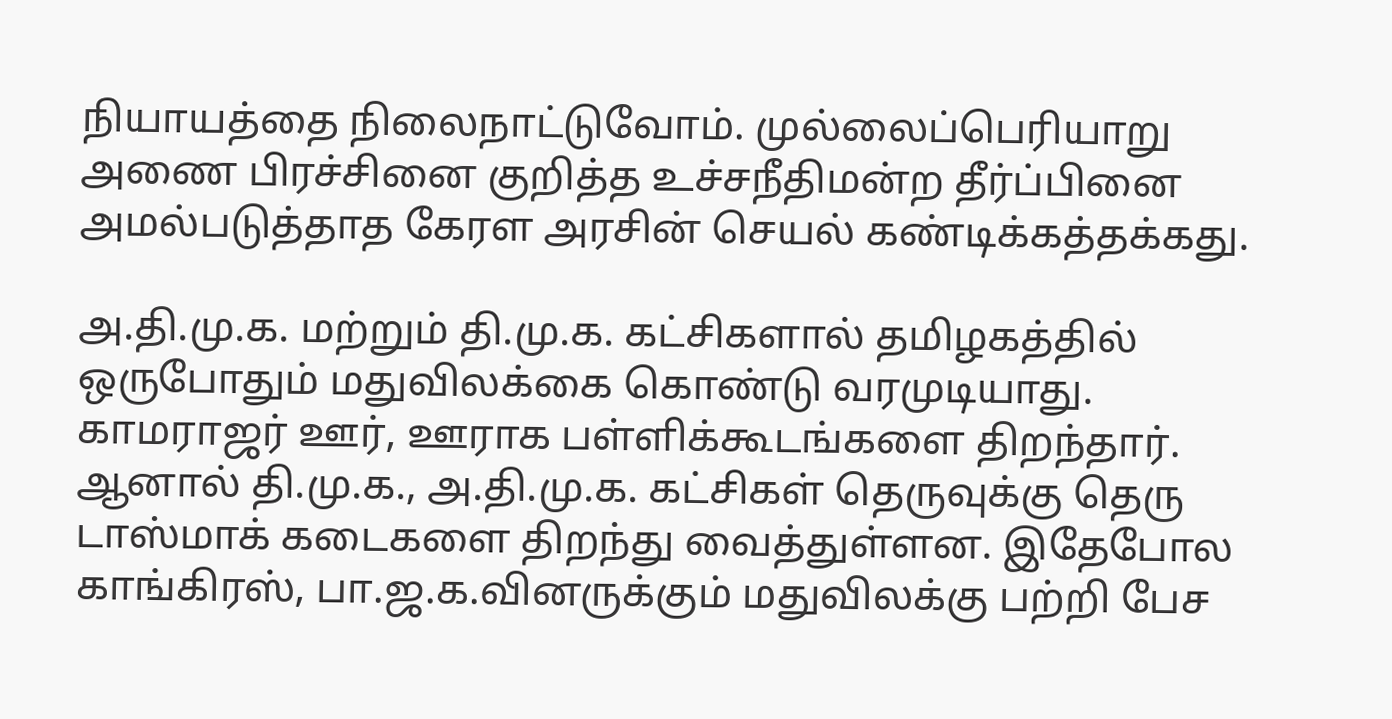நியாயத்தை நிலைநாட்டுவோம். முல்லைப்பெரியாறு அணை பிரச்சினை குறித்த உச்சநீதிமன்ற தீர்ப்பினை அமல்படுத்தாத கேரள அரசின் செயல் கண்டிக்கத்தக்கது.

அ.தி.மு.க. மற்றும் தி.மு.க. கட்சிகளால் தமிழகத்தில் ஒருபோதும் மதுவிலக்கை கொண்டு வரமுடியாது. காமராஜர் ஊர், ஊராக பள்ளிக்கூடங்களை திறந்தார். ஆனால் தி.மு.க., அ.தி.மு.க. கட்சிகள் தெருவுக்கு தெரு டாஸ்மாக் கடைகளை திறந்து வைத்துள்ளன. இதேபோல காங்கிரஸ், பா.ஜ.க.வினருக்கும் மதுவிலக்கு பற்றி பேச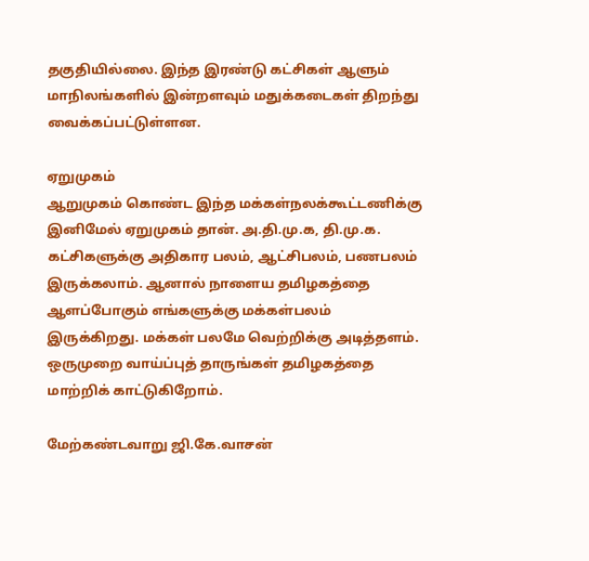தகுதியில்லை. இந்த இரண்டு கட்சிகள் ஆளும் மாநிலங்களில் இன்றளவும் மதுக்கடைகள் திறந்து வைக்கப்பட்டுள்ளன.

ஏறுமுகம்
ஆறுமுகம் கொண்ட இந்த மக்கள்நலக்கூட்டணிக்கு இனிமேல் ஏறுமுகம் தான். அ.தி.மு.க, தி.மு.க. கட்சிகளுக்கு அதிகார பலம், ஆட்சிபலம், பணபலம் இருக்கலாம். ஆனால் நாளைய தமிழகத்தை ஆளப்போகும் எங்களுக்கு மக்கள்பலம் இருக்கிறது. மக்கள் பலமே வெற்றிக்கு அடித்தளம். ஒருமுறை வாய்ப்புத் தாருங்கள் தமிழகத்தை மாற்றிக் காட்டுகிறோம்.

மேற்கண்டவாறு ஜி.கே.வாசன்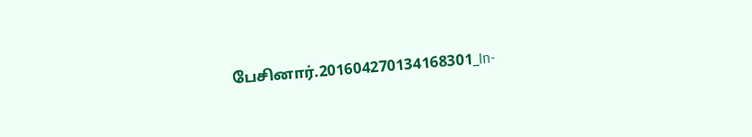பேசினார்.201604270134168301_In-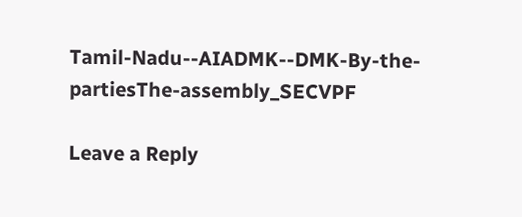Tamil-Nadu--AIADMK--DMK-By-the-partiesThe-assembly_SECVPF

Leave a Reply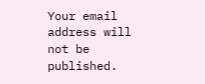Your email address will not be published.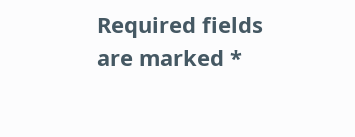Required fields are marked *